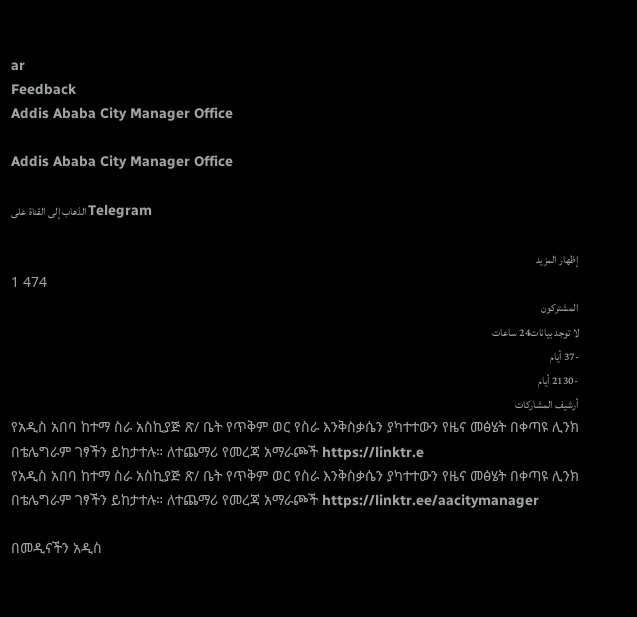ar
Feedback
Addis Ababa City Manager Office

Addis Ababa City Manager Office

الذهاب إلى القناة على Telegram

إظهار المزيد
1 474
المشتركون
لا توجد بيانات24 ساعات
-37 أيام
-2130 أيام
أرشيف المشاركات
የአዲስ አበባ ከተማ ስራ አስኪያጅ ጽ/ ቤት የጥቅም ወር የስራ እንቅስቃሴን ያካተተውን የዜና መፅሄት በቀጣዩ ሊንክ በቴሌግራም ገፃችን ይከታተሉ። ለተጨማሪ የመረጃ አማራጮች https://linktr.e
የአዲስ አበባ ከተማ ስራ አስኪያጅ ጽ/ ቤት የጥቅም ወር የስራ እንቅስቃሴን ያካተተውን የዜና መፅሄት በቀጣዩ ሊንክ በቴሌግራም ገፃችን ይከታተሉ። ለተጨማሪ የመረጃ አማራጮች https://linktr.ee/aacitymanager

በመዲናችን አዲስ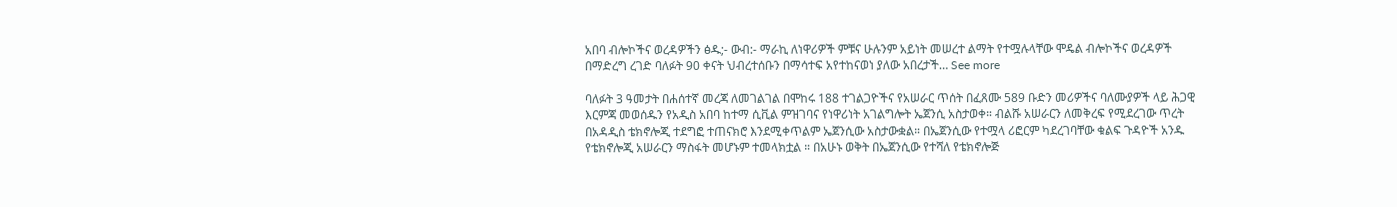አበባ ብሎኮችና ወረዳዎችን ፅዱ;- ውብ:- ማራኪ ለነዋሪዎች ምቹና ሁሉንም አይነት መሠረተ ልማት የተሟሉላቸው ሞዴል ብሎኮችና ወረዳዎች በማድረግ ረገድ ባለፉት 90 ቀናት ህብረተሰቡን በማሳተፍ አየተከናወነ ያለው አበረታች… See more

ባለፉት 3 ዓመታት በሐሰተኛ መረጃ ለመገልገል በሞከሩ 188 ተገልጋዮችና የአሠራር ጥሰት በፈጸሙ 589 ቡድን መሪዎችና ባለሙያዎች ላይ ሕጋዊ እርምጃ መወሰዱን የአዲስ አበባ ከተማ ሲቪል ምዝገባና የነዋሪነት አገልግሎት ኤጀንሲ አስታወቀ። ብልሹ አሠራርን ለመቅረፍ የሚደረገው ጥረት በአዳዲስ ቴክኖሎጂ ተደግፎ ተጠናክሮ እንደሚቀጥልም ኤጀንሲው አስታውቋል። በኤጀንሲው የተሟላ ሪፎርም ካደረገባቸው ቁልፍ ጉዳዮች አንዱ የቴክኖሎጂ አሠራርን ማስፋት መሆኑም ተመላክቷል ። በአሁኑ ወቅት በኤጀንሲው የተሻለ የቴክኖሎጅ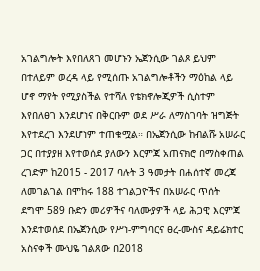አገልግሎት እየበለጸገ መሆኑን ኤጀንሲው ገልጾ ይህም በተለይም ወረዳ ላይ የሚሰጡ አገልግሎቶችን ማዕከል ላይ ሆኖ ማየት የሚያስችል የተሻለ የቴክኖሎጂዎች ሲስተም እየበለፀገ እንደሆነና በቅርቡም ወደ ሥራ ለማስገባት ዝግጅት እየተደረገ እንደሆነም ተጠቁሟል። በኤጀንሲው ከብልሹ አሠራር ጋር በተያያዘ እየተወሰደ ያለውን እርምጃ አጠናክሮ በማስቀጠል ረገድም ከ2015 - 2017 ባሉት 3 ዓመታት በሐሰተኛ መረጃ ለመገልገል በሞከሩ 188 ተገልጋዮችና በአሠራር ጥሰት ደግሞ 589 ቡድን መሪዎችና ባለሙያዎች ላይ ሕጋዊ እርምጃ እንደተወሰደ በኤጀንሲው የሥነ-ምግባርና ፀረ-ሙስና ዳይሬክተር አስናቀች ሙህዬ ገልጸው በ2018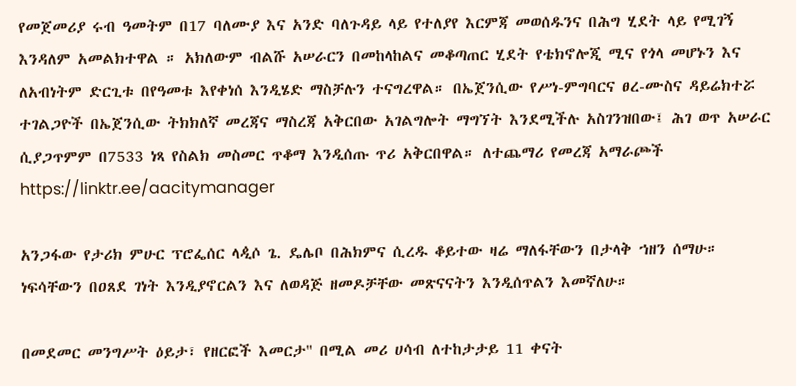የመጀመሪያ ሩብ ዓመትም በ17 ባለሙያ እና አንድ ባለጉዳይ ላይ የተለያየ እርምጃ መወሰዱንና በሕግ ሂደት ላይ የሚገኝ እንዳለም አመልክተዋል ። አክለውም ብልሹ አሠራርን በመከላከልና መቆጣጠር ሂደት የቴክኖሎጂ ሚና የጎላ መሆኑን እና ለአብነትም ድርጊቱ በየዓመቱ እየቀነሰ እንዲሄድ ማስቻሉን ተናግረዋል። በኤጀንሲው የሥነ-ምግባርና ፀረ-ሙስና ዳይሬክተሯ ተገልጋዮች በኤጀንሲው ትክክለኛ መረጃና ማስረጃ አቅርበው አገልግሎት ማግኘት እንደሚችሉ አስገንዝበው፤ ሕገ ወጥ አሠራር ሲያጋጥምም በ7533 ነጻ የስልክ መስመር ጥቆማ እንዲሰጡ ጥሪ አቅርበዋል። ለተጨማሪ የመረጃ አማራጮች https://linktr.ee/aacitymanager

አንጋፋው የታሪክ ምሁር ፕሮፌሰር ላዺሶ ጌ. ዴሌቦ በሕክምና ሲረዱ ቆይተው ዛሬ ማለፋቸውን በታላቅ ኀዘን ሰማሁ። ነፍሳቸውን በዐጸደ ገነት እንዲያኖርልን እና ለወዳጅ ዘመዶቻቸው መጽናናትን እንዲሰጥልን እመኛለሁ።

በመደመር መንግሥት ዕይታ፣ የዘርፎች እመርታ" በሚል መሪ ሀሳብ ለተከታታይ 11 ቀናት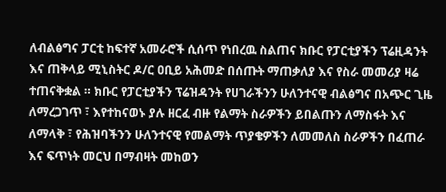ለብልፅግና ፓርቲ ከፍተኛ አመራሮች ሲሰጥ የነበረዉ ስልጠና ክቡር የፓርቲያችን ፕሬዚዳንት እና ጠቅላይ ሚኒስትር ዶ/ር ዐቢይ አሕመድ በሰጡት ማጠቃለያ እና የስራ መመሪያ ዛሬ ተጠናቅቋል ። ክቡር የፓርቲያችን ፕሬዝዳንት የሀገራችንን ሁለንተናዊ ብልፅግና በአጭር ጊዜ ለማረጋገጥ ፣ እየተከናወኑ ያሉ ዘርፈ ብዙ የልማት ስራዎችን ይበልጡን ለማስፋት እና ለማላቅ ፣ የሕዝባችንን ሁለንተናዊ የመልማት ጥያቄዎችን ለመመለስ ስራዎችን በፈጠራ እና ፍጥነት መርህ በማብዛት መከወን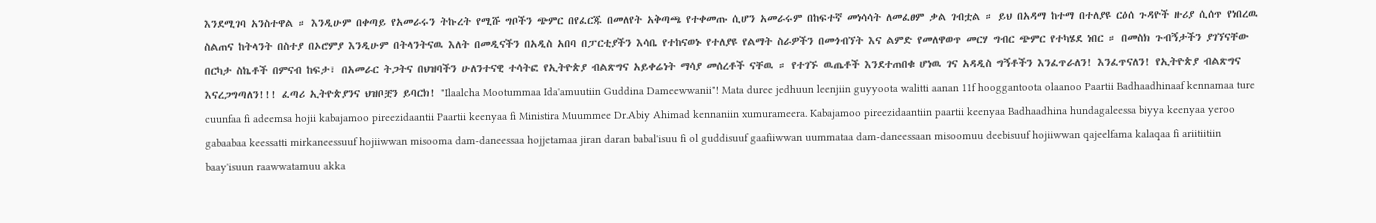እንደሚገባ አንስተዋል ። እንዲሁም በቀጣይ የአመራሩን ትኩረት የሚሹ ግቦችን ጭምር በየፈርጁ በመለየት አቅጣጫ የተቀመጡ ሲሆን አመራሩም በከፍተኛ መነሳሳት ለመፈፀም ቃል ገብቷል ። ይህ በአዳማ ከተማ በተለያዩ ርዕሰ ጉዳዮች ዙሪያ ሲሰጥ የነበረዉ ስልጠና ከትላንት በስተያ በኦሮምያ እንዲሁም በትላንትናዉ እለት በመዲናችን በአዲስ አበባ በፓርቲያችን እሳቤ የተከናወኑ የተለያዩ የልማት ስራዎችን በመጎብኘት እና ልምድ የመለዋወጥ መርሃ ግብር ጭምር የተካሄደ ነበር ። በመስክ ጉብኝታችን ያገኘናቸው በርካታ ስኬቶች በምናብ ከፍታ፣ በአመራር ትጋትና በህዝባችን ሁለንተናዊ ተሳትፎ የኢትዮጵያ ብልጽግና አይቀሬነት ማሳያ መሰረቶች ናቸዉ ። የተገኙ ዉጤቶች እንደተጠበቁ ሆነዉ ገና አዳዲስ ግኝቶችን እንፈጥራለን! እንፈጥናለን! የኢትዮጵያ ብልጽግና እናረጋግጣለን!!! ፈጣሪ ኢትዮጵያንና ህዝቦቿን ይባርክ! "Ilaalcha Mootummaa Ida'amuutiin Guddina Dameewwanii"! Mata duree jedhuun leenjiin guyyoota walitti aanan 11f hooggantoota olaanoo Paartii Badhaadhinaaf kennamaa ture cuunfaa fi adeemsa hojii kabajamoo pireezidaantii Paartii keenyaa fi Ministira Muummee Dr.Abiy Ahimad kennaniin xumurameera. Kabajamoo pireezidaantiin paartii keenyaa Badhaadhina hundagaleessa biyya keenyaa yeroo gabaabaa keessatti mirkaneessuuf hojiiwwan misooma dam-daneessaa hojjetamaa jiran daran babal'isuu fi ol guddisuuf gaafiiwwan uummataa dam-daneessaan misoomuu deebisuuf hojiiwwan qajeelfama kalaqaa fi ariitiitiin baay'isuun raawwatamuu akka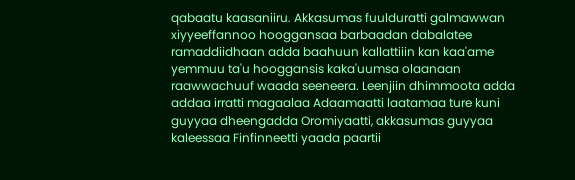qabaatu kaasaniiru. Akkasumas fuulduratti galmawwan xiyyeeffannoo hooggansaa barbaadan dabalatee ramaddiidhaan adda baahuun kallattiiin kan kaa'ame yemmuu ta'u hooggansis kaka'uumsa olaanaan raawwachuuf waada seeneera. Leenjiin dhimmoota adda addaa irratti magaalaa Adaamaatti laatamaa ture kuni guyyaa dheengadda Oromiyaatti, akkasumas guyyaa kaleessaa Finfinneetti yaada paartii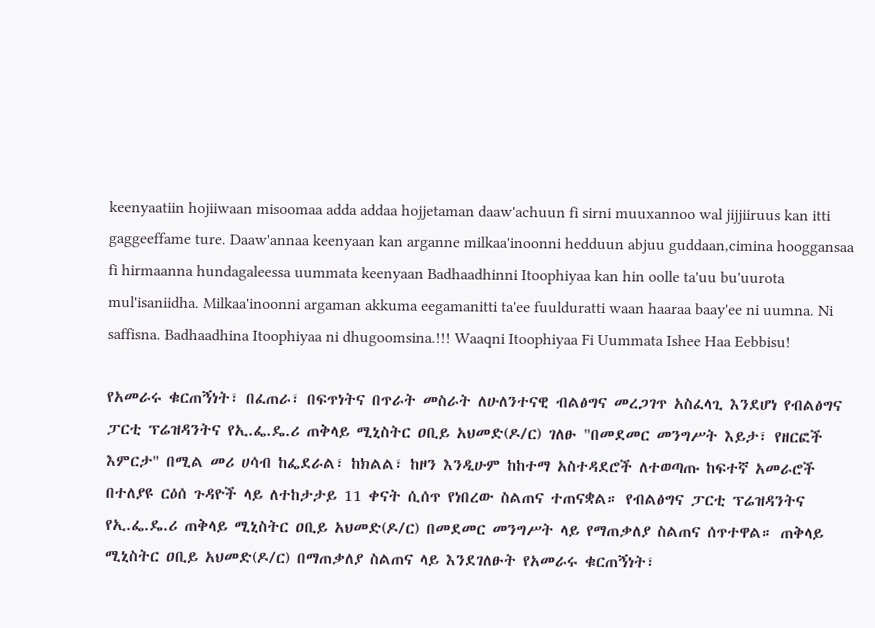keenyaatiin hojiiwaan misoomaa adda addaa hojjetaman daaw'achuun fi sirni muuxannoo wal jijjiiruus kan itti gaggeeffame ture. Daaw'annaa keenyaan kan arganne milkaa'inoonni hedduun abjuu guddaan,cimina hooggansaa fi hirmaanna hundagaleessa uummata keenyaan Badhaadhinni Itoophiyaa kan hin oolle ta'uu bu'uurota mul'isaniidha. Milkaa'inoonni argaman akkuma eegamanitti ta'ee fuulduratti waan haaraa baay'ee ni uumna. Ni saffisna. Badhaadhina Itoophiyaa ni dhugoomsina.!!! Waaqni Itoophiyaa Fi Uummata Ishee Haa Eebbisu!

የአመራሩ ቁርጠኝነት፣ በፈጠራ፣ በፍጥነትና በጥራት መስራት ለሁለንተናዊ ብልፅግና መረጋገጥ አስፈላጊ እንደሆነ የብልፅግና ፓርቲ ፕሬዝዳንትና የኢ.ፌ.ዴ.ሪ ጠቅላይ ሚኒስትር ዐቢይ አህመድ(ዶ/ር) ገለፁ "በመደመር መንግሥት እይታ፣ የዘርፎች እምርታ" በሚል መሪ ሀሳብ ከፌደራል፣ ከክልል፣ ከዞን እንዲሁም ከከተማ አስተዳደሮች ለተወጣጡ ከፍተኛ አመራሮች በተለያዩ ርዕሰ ጉዳዮች ላይ ለተከታታይ 11 ቀናት ሲሰጥ የነበረው ስልጠና ተጠናቋል። የብልፅግና ፓርቲ ፕሬዝዳንትና የኢ.ፌ.ዴ.ሪ ጠቅላይ ሚኒስትር ዐቢይ አህመድ(ዶ/ር) በመደመር መንግሥት ላይ የማጠቃለያ ስልጠና ሰጥተዋል። ጠቅላይ ሚኒስትር ዐቢይ አህመድ(ዶ/ር) በማጠቃለያ ስልጠና ላይ እንደገለፁት የአመራሩ ቁርጠኝነት፣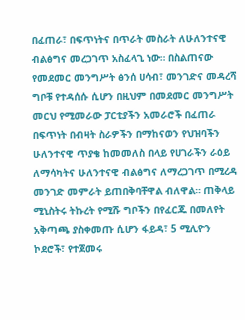በፈጠራ፣ በፍጥነትና በጥራት መስራት ለሁለንተናዊ ብልፅግና መረጋገጥ አስፈላጊ ነው። በስልጠናው የመደመር መንግሥት ፅንሰ ሀሳብ፣ መንገድና መዳረሻ ግቦቹ የተዳሰሱ ሲሆን በዚህም በመደመር መንግሥት መርህ የሚመራው ፓርቲያችን አመራሮች በፈጠራ በፍጥነት በብዛት ስራዎችን በማከናወን የህዝባችን ሁለንተናዊ ጥያቄ ከመመለስ በላይ የሀገራችን ራዕይ ለማሳካትና ሁለንተናዊ ብልፅግና ለማረጋገጥ በሚረዳ መንገድ መምራት ይጠበቅባቸዋል ብለዋል። ጠቅላይ ሚኒስትሩ ትኩረት የሚሹ ግቦችን በየፈርጁ በመለየት አቅጣጫ ያስቀመጡ ሲሆን ፋይዳ፣ 5 ሚሊዮን ኮደሮች፣ የተጀመሩ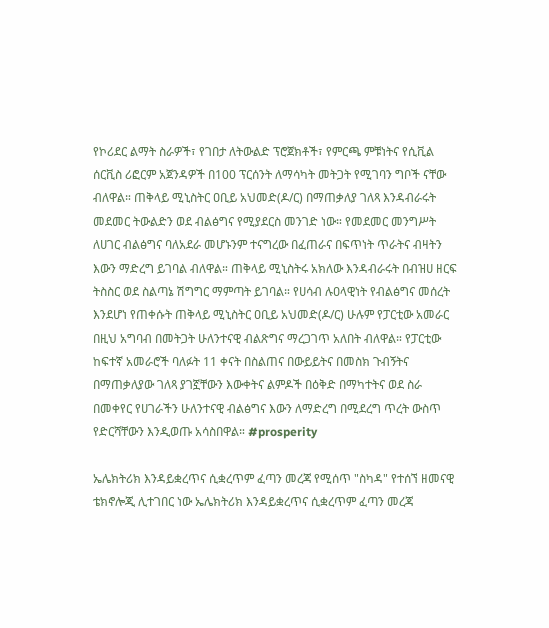የኮሪደር ልማት ስራዎች፣ የገበታ ለትውልድ ፕሮጀክቶች፣ የምርጫ ምቹነትና የሲቪል ሰርቪስ ሪፎርም አጀንዳዎች በ100 ፕርሰንት ለማሳካት መትጋት የሚገባን ግቦች ናቸው ብለዋል። ጠቅላይ ሚኒስትር ዐቢይ አህመድ(ዶ/ር) በማጠቃለያ ገለጻ እንዳብራሩት መደመር ትውልድን ወደ ብልፅግና የሚያደርስ መንገድ ነው። የመደመር መንግሥት ለሀገር ብልፅግና ባለአደራ መሆኑንም ተናግረው በፈጠራና በፍጥነት ጥራትና ብዛትን እውን ማድረግ ይገባል ብለዋል። ጠቅላይ ሚኒስትሩ አክለው እንዳብራሩት በብዝሀ ዘርፍ ትስስር ወደ ስልጣኔ ሽግግር ማምጣት ይገባል። የሀሳብ ሉዐላዊነት የብልፅግና መሰረት እንደሆነ የጠቀሱት ጠቅላይ ሚኒስትር ዐቢይ አህመድ(ዶ/ር) ሁሉም የፓርቲው አመራር በዚህ አግባብ በመትጋት ሁለንተናዊ ብልጽግና ማረጋገጥ አለበት ብለዋል። የፓርቲው ከፍተኛ አመራሮች ባለፉት 11 ቀናት በስልጠና በውይይትና በመስክ ጉብኝትና በማጠቃለያው ገለጻ ያገኟቸውን እውቀትና ልምዶች በዕቅድ በማካተትና ወደ ስራ በመቀየር የሀገራችን ሁለንተናዊ ብልፅግና እውን ለማድረግ በሚደረግ ጥረት ውስጥ የድርሻቸውን እንዲወጡ አሳስበዋል። #prosperity

ኤሌክትሪክ እንዳይቋረጥና ሲቋረጥም ፈጣን መረጃ የሚሰጥ "ስካዳ" የተሰኘ ዘመናዊ ቴክኖሎጂ ሊተገበር ነው ኤሌክትሪክ እንዳይቋረጥና ሲቋረጥም ፈጣን መረጃ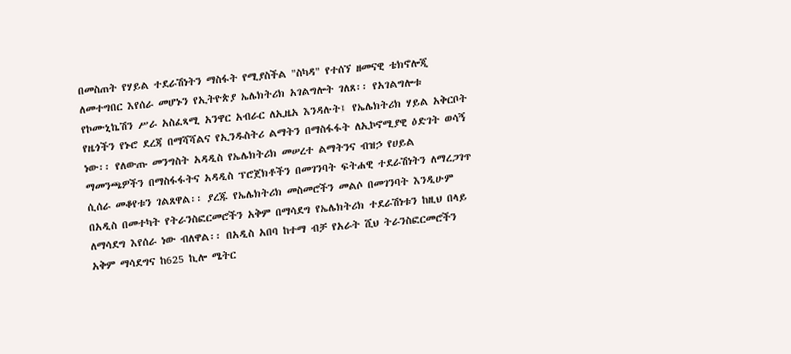በመስጠት የሃይል ተደራሽነትን ማስፋት የሚያስችል "ስካዳ" የተሰኘ ዘመናዊ ቴክኖሎጂ ለመተግበር እየሰራ መሆኑን የኢትዮጵያ ኤሌክትሪክ አገልግሎት ገለጸ፡፡ የአገልግሎቱ የኮሙኒኬሽን ሥራ አስፈጻሚ አንዋር አብራር ለኢዜአ እንዳሉት፤ የኤሌክትሪክ ሃይል አቅርቦት የዜጎችን የኑሮ ደረጃ በማሻሻልና የኢንዱስትሪ ልማትን በማስፋፋት ለኢኮኖሚያዊ ዕድገት ወሳኝ ነው፡፡ የለውጡ መንግስት አዳዲስ የኤሌክትሪክ መሠረተ ልማትንና ብዝኃ የሀይል ማመንጫዎችን በማስፋፋትና አዳዲስ ፕሮጀክቶችን በመገንባት ፍትሐዊ ተደራሽነትን ለማረጋገጥ ሲሰራ መቆየቱን ገልጸዋል፡፡ ያረጁ የኤሌክትሪክ መስመሮችን መልሶ በመገንባት እንዲሁም በአዲስ በመተካት የትራንስፎርመሮችን አቅም በማሳደግ የኤሌክትሪክ ተደራሽነቱን ከዚህ በላይ ለማሳደግ እየሰራ ነው ብለዋል፡፡ በአዲስ አበባ ከተማ ብቻ የአራት ሺህ ትራንስፎርመሮችን አቅም ማሳደግና ከ625 ኪሎ ሜትር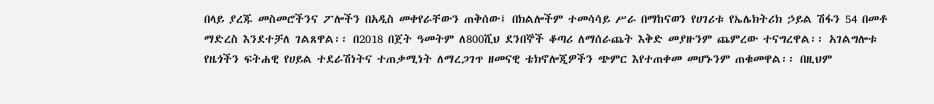በላይ ያረጁ መስመሮችንና ፖሎችን በአዲስ መቀየራቸውን ጠቅሰው፤ በክልሎችም ተመሳሳይ ሥራ በማከናወን የሀገሪቱ የኤሌክትሪክ ኃይል ሽፋን 54 በመቶ ማድረስ እንደተቻለ ገልጸዋል፡፡ በ2018 በጀት ዓመትም ለ800ሺህ ደንበኞች ቆጣሪ ለማሰራጨት እቅድ መያዙንም ጨምረው ተናግረዋል፡፡ አገልግሎቱ የዜጎችን ፍትሐዊ የሀይል ተደራሽነትና ተጠቃሚነት ለማረጋገጥ ዘመናዊ ቴክኖሎጂዎችን ጭምር እየተጠቀመ መሆኑንም ጠቁመዋል፡፡ በዚህም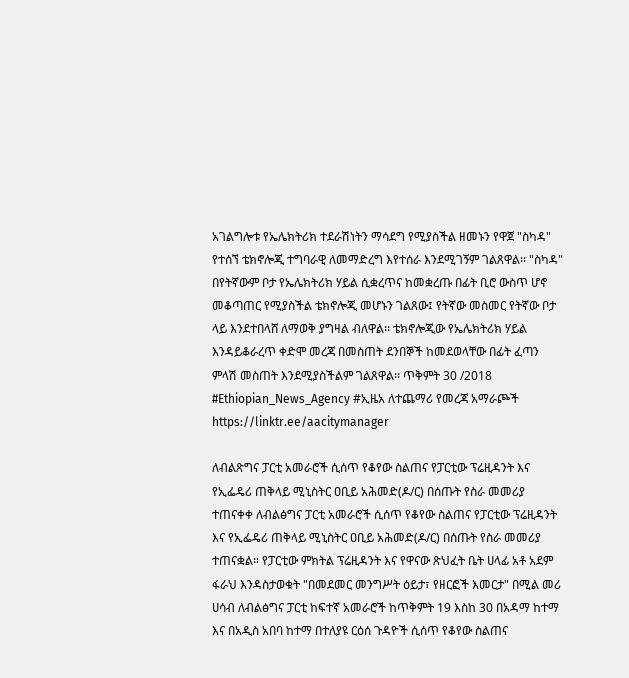አገልግሎቱ የኤሌክትሪክ ተደራሽነትን ማሳደግ የሚያስችል ዘመኑን የዋጀ "ስካዳ" የተሰኘ ቴክኖሎጂ ተግባራዊ ለመማድረግ እየተሰራ እንደሚገኝም ገልጸዋል፡፡ "ስካዳ" በየትኛውም ቦታ የኤሌክትሪክ ሃይል ሲቋረጥና ከመቋረጡ በፊት ቢሮ ውስጥ ሆኖ መቆጣጠር የሚያስችል ቴክኖሎጂ መሆኑን ገልጸው፤ የትኛው መስመር የትኛው ቦታ ላይ እንደተበላሸ ለማወቅ ያግዛል ብለዋል፡፡ ቴክኖሎጂው የኤሌክትሪክ ሃይል እንዳይቆራረጥ ቀድሞ መረጃ በመስጠት ደንበኞች ከመደወላቸው በፊት ፈጣን ምላሽ መስጠት እንደሚያስችልም ገልጸዋል፡፡ ጥቅምት 30 /2018 #Ethiopian_News_Agency #ኢዜአ ለተጨማሪ የመረጃ አማራጮች https://linktr.ee/aacitymanager

ለብልጽግና ፓርቲ አመራሮች ሲሰጥ የቆየው ስልጠና የፓርቲው ፕሬዚዳንት እና የኢፌዴሪ ጠቅላይ ሚኒስትር ዐቢይ አሕመድ(ዶ/ር) በሰጡት የስራ መመሪያ ተጠናቀቀ ለብልፅግና ፓርቲ አመራሮች ሲሰጥ የቆየው ስልጠና የፓርቲው ፕሬዚዳንት እና የኢፌዴሪ ጠቅላይ ሚኒስትር ዐቢይ አሕመድ(ዶ/ር) በሰጡት የስራ መመሪያ ተጠናቋል። የፓርቲው ምክትል ፕሬዚዳንት እና የዋናው ጽህፈት ቤት ሀላፊ አቶ አደም ፋራህ እንዳስታወቁት "በመደመር መንግሥት ዕይታ፣ የዘርፎች እመርታ" በሚል መሪ ሀሳብ ለብልፅግና ፓርቲ ከፍተኛ አመራሮች ከጥቅምት 19 እስከ 30 በአዳማ ከተማ እና በአዲስ አበባ ከተማ በተለያዩ ርዕሰ ጉዳዮች ሲሰጥ የቆየው ስልጠና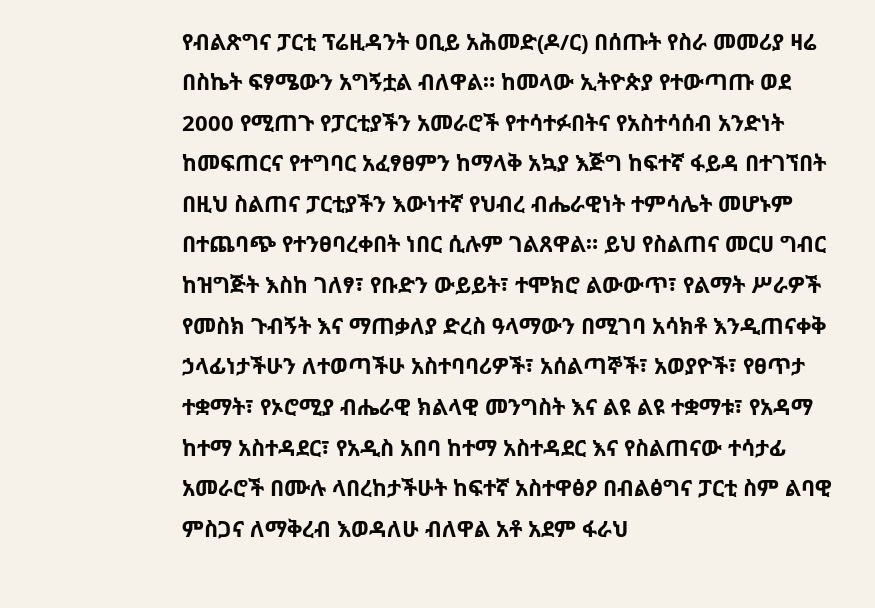የብልጽግና ፓርቲ ፕሬዚዳንት ዐቢይ አሕመድ(ዶ/ር) በሰጡት የስራ መመሪያ ዛሬ በስኬት ፍፃሜውን አግኝቷል ብለዋል። ከመላው ኢትዮጵያ የተውጣጡ ወደ 2000 የሚጠጉ የፓርቲያችን አመራሮች የተሳተፉበትና የአስተሳሰብ አንድነት ከመፍጠርና የተግባር አፈፃፀምን ከማላቅ አኳያ እጅግ ከፍተኛ ፋይዳ በተገኘበት በዚህ ስልጠና ፓርቲያችን እውነተኛ የህብረ ብሔራዊነት ተምሳሌት መሆኑም በተጨባጭ የተንፀባረቀበት ነበር ሲሉም ገልጸዋል። ይህ የስልጠና መርሀ ግብር ከዝግጅት እስከ ገለፃ፣ የቡድን ውይይት፣ ተሞክሮ ልውውጥ፣ የልማት ሥራዎች የመስክ ጉብኝት እና ማጠቃለያ ድረስ ዓላማውን በሚገባ አሳክቶ እንዲጠናቀቅ ኃላፊነታችሁን ለተወጣችሁ አስተባባሪዎች፣ አሰልጣኞች፣ አወያዮች፣ የፀጥታ ተቋማት፣ የኦሮሚያ ብሔራዊ ክልላዊ መንግስት እና ልዩ ልዩ ተቋማቱ፣ የአዳማ ከተማ አስተዳደር፣ የአዲስ አበባ ከተማ አስተዳደር እና የስልጠናው ተሳታፊ አመራሮች በሙሉ ላበረከታችሁት ከፍተኛ አስተዋፅዖ በብልፅግና ፓርቲ ስም ልባዊ ምስጋና ለማቅረብ እወዳለሁ ብለዋል አቶ አደም ፋራህ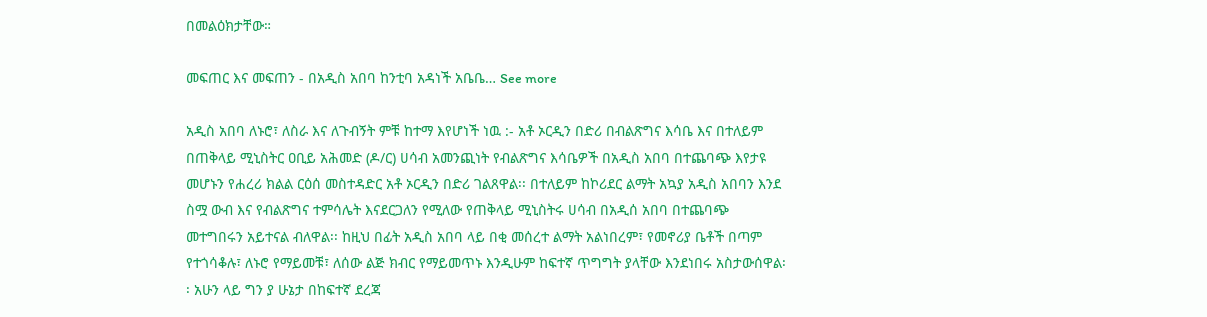በመልዕክታቸው።

መፍጠር እና መፍጠን - በአዲስ አበባ ከንቲባ አዳነች አቤቤ… See more

አዲስ አበባ ለኑሮ፣ ለስራ እና ለጉብኝት ምቹ ከተማ እየሆነች ነዉ :- አቶ ኦርዲን በድሪ በብልጽግና እሳቤ እና በተለይም በጠቅላይ ሚኒስትር ዐቢይ አሕመድ (ዶ/ር) ሀሳብ አመንጪነት የብልጽግና እሳቤዎች በአዲስ አበባ በተጨባጭ እየታዩ መሆኑን የሐረሪ ክልል ርዕሰ መስተዳድር አቶ ኦርዲን በድሪ ገልጸዋል፡፡ በተለይም ከኮሪደር ልማት አኳያ አዲስ አበባን እንደ ስሟ ውብ እና የብልጽግና ተምሳሌት እናደርጋለን የሚለው የጠቅላይ ሚኒስትሩ ሀሳብ በአዲሰ አበባ በተጨባጭ መተግበሩን አይተናል ብለዋል፡፡ ከዚህ በፊት አዲስ አበባ ላይ በቂ መሰረተ ልማት አልነበረም፣ የመኖሪያ ቤቶች በጣም የተጎሳቆሉ፣ ለኑሮ የማይመቹ፣ ለሰው ልጅ ክብር የማይመጥኑ እንዲሁም ከፍተኛ ጥግግት ያላቸው እንደነበሩ አስታውሰዋል፡፡ አሁን ላይ ግን ያ ሁኔታ በከፍተኛ ደረጃ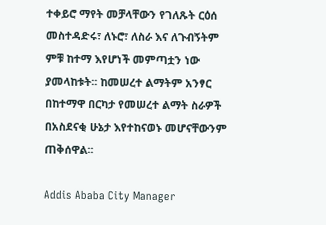ተቀይሮ ማየት መቻላቸውን የገለጹት ርዕሰ መስተዳድሩ፣ ለኑሮ፣ ለስራ እና ለጉብኝትም ምቹ ከተማ እየሆነች መምጣቷን ነው ያመላከቱት፡፡ ከመሠረተ ልማትም አንፃር በከተማዋ በርካታ የመሠረተ ልማት ስራዎች በአስደናቂ ሁኔታ እየተከናወኑ መሆናቸውንም ጠቅሰዋል፡፡

Addis Ababa City Manager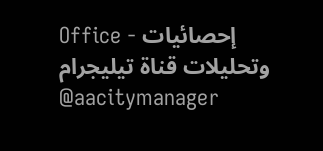Office - إحصائيات وتحليلات قناة تيليجرام @aacitymanager